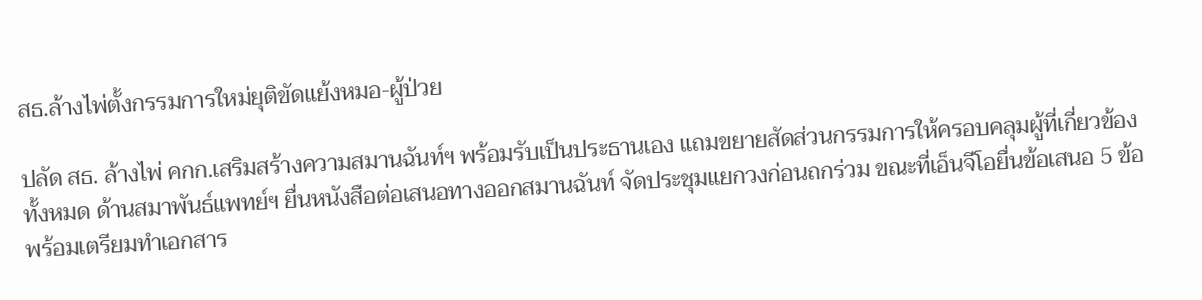สธ.ล้างไพ่ตั้งกรรมการใหม่ยุติขัดแย้งหมอ-ผู้ป่วย

ปลัด สธ. ล้างไพ่ คกก.เสริมสร้างความสมานฉันท์ฯ พร้อมรับเป็นประธานเอง แถมขยายสัดส่วนกรรมการให้ครอบคลุมผู้ที่เกี่ยวข้องทั้งหมด ด้านสมาพันธ์แพทย์ฯ ยื่นหนังสือต่อเสนอทางออกสมานฉันท์ จัดประชุมแยกวงก่อนถกร่วม ขณะที่เอ็นจีโอยื่นข้อเสนอ 5 ข้อ พร้อมเตรียมทำเอกสาร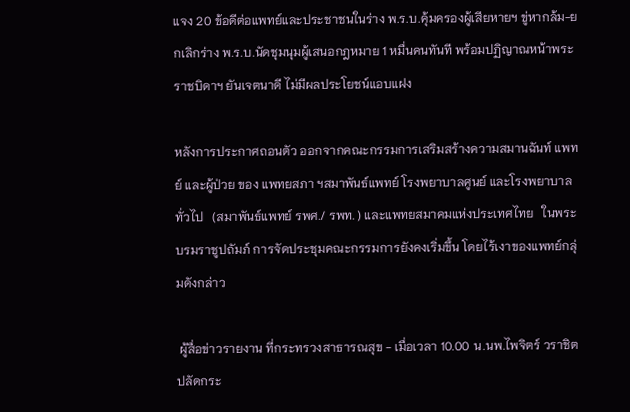แจง 20 ข้อดีต่อแพทย์และประชาชนในร่าง พ.ร.บ.คุ้มครองผู้เสียหายฯ ขู่หากล้ม-ยกเลิกร่าง พ.ร.บ.นัดชุมนุมผู้เสนอกฎหมาย 1 หมื่นคนทันที พร้อมปฏิญาณหน้าพระราชบิดาฯ ยันเจตนาดี ไม่มีผลประโยชน์แอบแฝง

หลังการประกาศถอนตัว ออกจากคณะกรรมการเสริมสร้างความสมานฉันท์ แพทย์ และผู้ป่วย ของ แพทยสภา ฯสมาพันธ์แพทย์ โรงพยาบาลศูนย์ และโรงพยาบาลทั่วไป   (สมาพันธ์แพทย์ รพศ./ รพท. ) และแพทยสมาคมแห่งประเทศไทย   ในพระบรมราชูปถัมภ์ การจัดประชุมคณะกรรมการยังคงเริ่มขึ้น โดยไร้เงาของแพทย์กลุ่มดังกล่าว

 ผู้สื่อข่าวรายงาน ที่กระทรวงสาธารณสุข - เมื่อเวลา 10.00 น.นพ.ไพจิตร์ วราชิต ปลัดกระ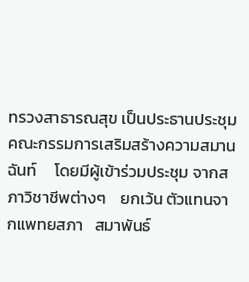ทรวงสาธารณสุข เป็นประธานประชุมคณะกรรมการเสริมสร้างความสมานฉันท์     โดยมีผู้เข้าร่วมประชุม จากสภาวิชาชีพต่างๆ    ยกเว้น ตัวแทนจากแพทยสภา   สมาพันธ์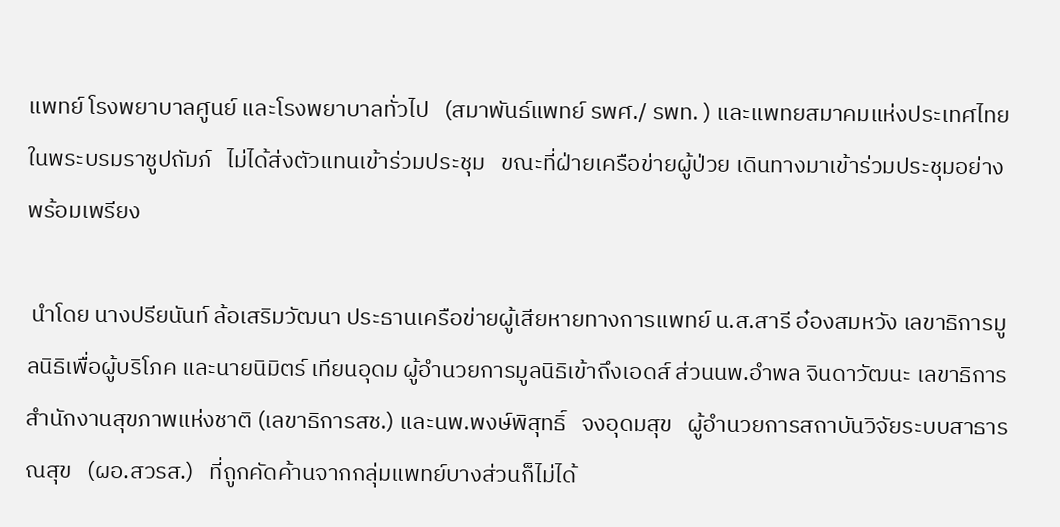แพทย์ โรงพยาบาลศูนย์ และโรงพยาบาลทั่วไป   (สมาพันธ์แพทย์ รพศ./ รพท. ) และแพทยสมาคมแห่งประเทศไทย   ในพระบรมราชูปถัมภ์   ไม่ได้ส่งตัวแทนเข้าร่วมประชุม   ขณะที่ฝ่ายเครือข่ายผู้ป่วย เดินทางมาเข้าร่วมประชุมอย่างพร้อมเพรียง

 นำโดย นางปรียนันท์ ล้อเสริมวัฒนา ประธานเครือข่ายผู้เสียหายทางการแพทย์ น.ส.สารี อ๋องสมหวัง เลขาธิการมูลนิธิเพื่อผู้บริโภค และนายนิมิตร์ เทียนอุดม ผู้อำนวยการมูลนิธิเข้าถึงเอดส์ ส่วนนพ.อำพล จินดาวัฒนะ เลขาธิการสำนักงานสุขภาพแห่งชาติ (เลขาธิการสช.) และนพ.พงษ์พิสุทธิ์   จงอุดมสุข   ผู้อำนวยการสถาบันวิจัยระบบสาธารณสุข   (ผอ.สวรส.)   ที่ถูกคัดค้านจากกลุ่มแพทย์บางส่วนก็ไม่ได้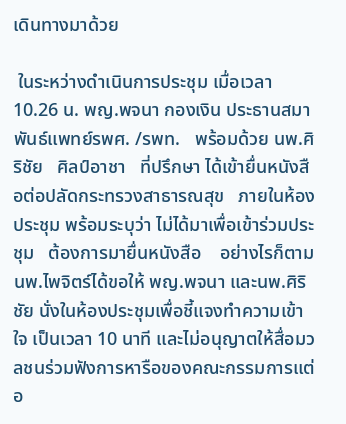เดินทางมาด้วย

 ในระหว่างดำเนินการประชุม เมื่อเวลา 10.26 น. พญ.พจนา กองเงิน ประธานสมาพันธ์แพทย์รพศ. /รพท.   พร้อมด้วย นพ.ศิริชัย   ศิลป์อาชา   ที่ปรึกษา ได้เข้ายื่นหนังสือต่อปลัดกระทรวงสาธารณสุข   ภายในห้องประชุม พร้อมระบุว่า ไม่ได้มาเพื่อเข้าร่วมประชุม   ต้องการมายื่นหนังสือ    อย่างไรก็ตาม นพ.ไพจิตร์ได้ขอให้ พญ.พจนา และนพ.ศิริชัย นั่งในห้องประชุมเพื่อชี้แจงทำความเข้าใจ เป็นเวลา 10 นาที และไม่อนุญาตให้สื่อมวลชนร่วมฟังการหารือของคณะกรรมการแต่อ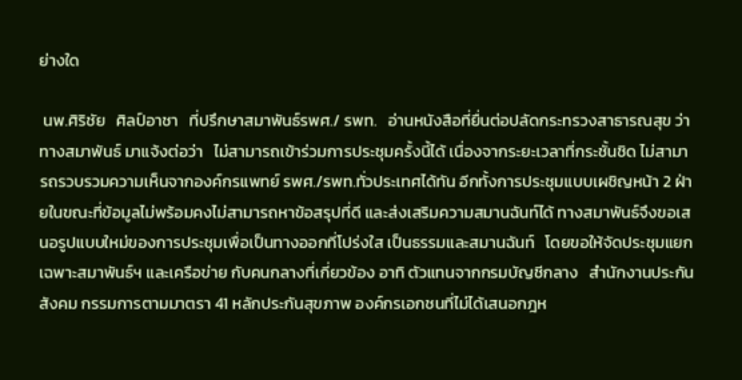ย่างใด

 นพ.ศิริชัย   ศิลป์อาชา   ที่ปรึกษาสมาพันธ์รพศ./ รพท.   อ่านหนังสือที่ยื่นต่อปลัดกระทรวงสาธารณสุข ว่า ทางสมาพันธ์ มาแจ้งต่อว่า   ไม่สามารถเข้าร่วมการประชุมครั้งนี้ได้ เนื่องจากระยะเวลาที่กระชั้นชิด ไม่สามารถรวบรวมความเห็นจากองค์กรแพทย์ รพศ./รพท.ทั่วประเทศได้ทัน อีกทั้งการประชุมแบบเผชิญหน้า 2 ฝ่ายในขณะที่ข้อมูลไม่พร้อมคงไม่สามารถหาข้อสรุปที่ดี และส่งเสริมความสมานฉันท์ได้ ทางสมาพันธ์จึงขอเสนอรูปแบบใหม่ของการประชุมเพื่อเป็นทางออกที่โปร่งใส เป็นธรรมและสมานฉันท์   โดยขอให้จัดประชุมแยกเฉพาะสมาพันธ์ฯ และเครือข่าย กับคนกลางที่เกี่ยวข้อง อาทิ ตัวแทนจากกรมบัญชีกลาง   สำนักงานประกันสังคม กรรมการตามมาตรา 41 หลักประกันสุขภาพ องค์กรเอกชนที่ไม่ได้เสนอกฎห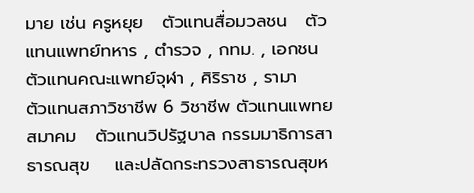มาย เช่น ครูหยุย   ตัวแทนสื่อมวลชน   ตัวแทนแพทย์ทหาร , ตำรวจ , กทม. , เอกชน ตัวแทนคณะแพทย์จุฬา , ศิริราช , รามา   ตัวแทนสภาวิชาชีพ 6 วิชาชีพ ตัวแทนแพทยสมาคม   ตัวแทนวิปรัฐบาล กรรมมาธิการสาธารณสุข    และปลัดกระทรวงสาธารณสุขห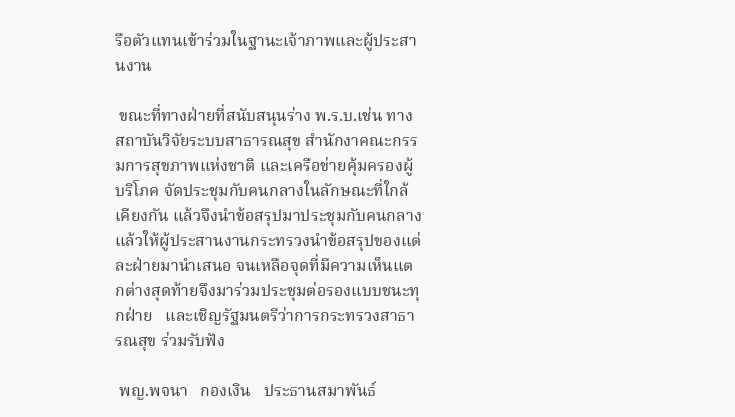รือตัวแทนเข้าร่วมในฐานะเจ้าภาพและผู้ประสานงาน

 ขณะที่ทางฝ่ายที่สนับสนุนร่าง พ.ร.บ.เช่น ทางสถาบันวิจัยระบบสาธารณสุข สำนักงาคณะกรรมการสุขภาพแห่งชาติ และเครือข่ายคุ้มครองผู้บริโภค จัดประชุมกับคนกลางในลักษณะที่ใกล้เคียงกัน แล้วจึงนำข้อสรุปมาประชุมกับคนกลาง แล้วให้ผู้ประสานงานกระทรวงนำข้อสรุปของแต่ละฝ่ายมานำเสนอ จนเหลือจุดที่มีความเห็นแตกต่างสุดท้ายจึงมาร่วมประชุมต่อรองแบบชนะทุกฝ่าย   และเชิญรัฐมนตรีว่าการกระทรวงสาธารณสุข ร่วมรับฟัง

 พญ.พจนา   กองเงิน   ประธานสมาพันธ์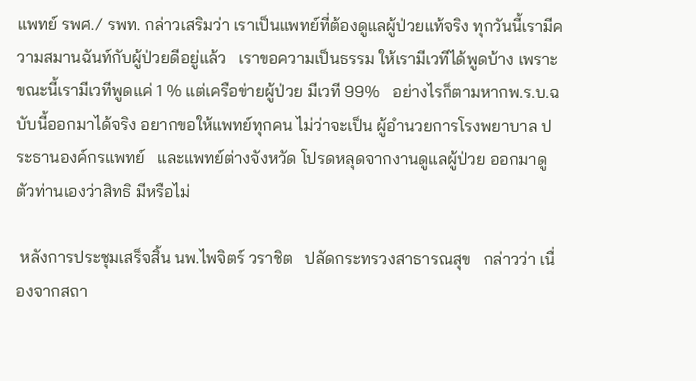แพทย์ รพศ./ รพท. กล่าวเสริมว่า เราเป็นแพทย์ที่ต้องดูแลผู้ป่วยแท้จริง ทุกวันนี้เรามีความสมานฉันท์กับผู้ป่วยดีอยู่แล้ว   เราขอความเป็นธรรม ให้เรามีเวทีได้พูดบ้าง เพราะขณะนี้เรามีเวทีพูดแค่ 1 % แต่เครือข่ายผู้ป่วย มีเวที 99%   อย่างไรก็ตามหากพ.ร.บ.ฉบับนี้ออกมาได้จริง อยากขอให้แพทย์ทุกคน ไม่ว่าจะเป็น ผู้อำนวยการโรงพยาบาล ประธานองค์กรแพทย์   และแพทย์ต่างจังหวัด โปรดหลุดจากงานดูแลผู้ป่วย ออกมาดูตัวท่านเองว่าสิทธิ มีหรือไม่

 หลังการประชุมเสร็จสิ้น นพ.ไพจิตร์ วราชิต   ปลัดกระทรวงสาธารณสุข   กล่าวว่า เนื่องจากสถา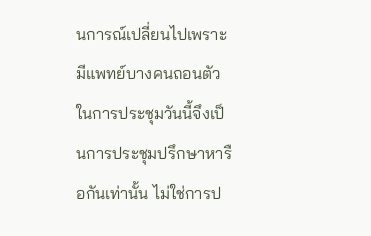นการณ์เปลี่ยนไปเพราะมีแพทย์บางคนถอนตัว ในการประชุมวันนี้จึงเป็นการประชุมปรึกษาหารือกันเท่านั้น ไม่ใช่การป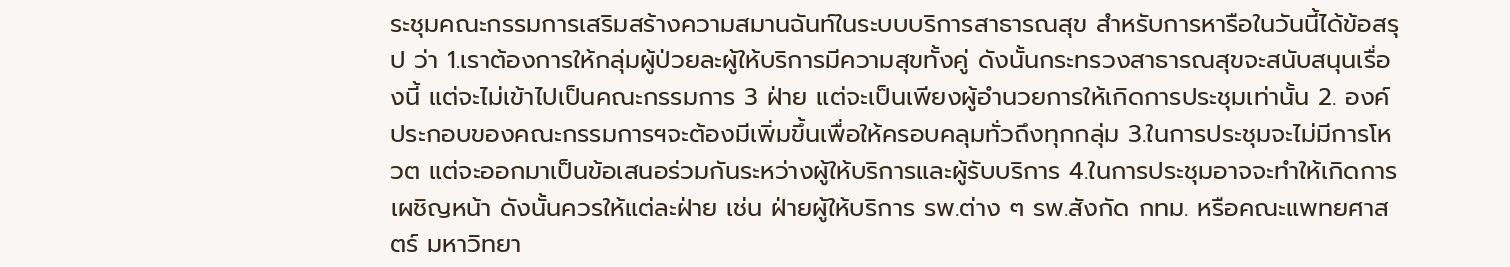ระชุมคณะกรรมการเสริมสร้างความสมานฉันท์ในระบบบริการสาธารณสุข สำหรับการหารือในวันนี้ได้ข้อสรุป ว่า 1.เราต้องการให้กลุ่มผู้ป่วยละผู้ให้บริการมีความสุขทั้งคู่ ดังนั้นกระทรวงสาธารณสุขจะสนับสนุนเรื่องนี้ แต่จะไม่เข้าไปเป็นคณะกรรมการ 3 ฝ่าย แต่จะเป็นเพียงผู้อำนวยการให้เกิดการประชุมเท่านั้น 2. องค์ประกอบของคณะกรรมการฯจะต้องมีเพิ่มขึ้นเพื่อให้ครอบคลุมทั่วถึงทุกกลุ่ม 3.ในการประชุมจะไม่มีการโหวต แต่จะออกมาเป็นข้อเสนอร่วมกันระหว่างผู้ให้บริการและผู้รับบริการ 4.ในการประชุมอาจจะทำให้เกิดการเผชิญหน้า ดังนั้นควรให้แต่ละฝ่าย เช่น ฝ่ายผู้ให้บริการ รพ.ต่าง ๆ รพ.สังกัด กทม. หรือคณะแพทยศาสตร์ มหาวิทยา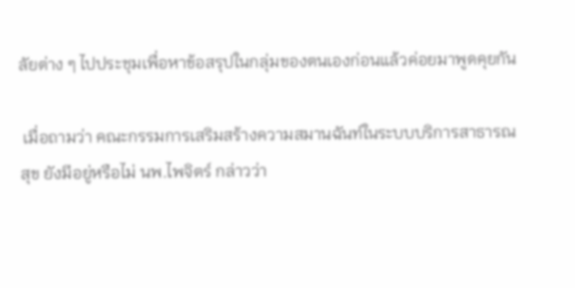ลัยต่าง ๆ ไปประชุมเพื่อหาข้อสรุปในกลุ่มของตนเองก่อนแล้วค่อยมาพูดคุยกัน

 เมื่อถามว่า คณะกรรมการเสริมสร้างความสมานฉันท์ในระบบบริการสาธารณสุข ยังมีอยู่หรือไม่ นพ.ไพจิตร์ กล่าวว่า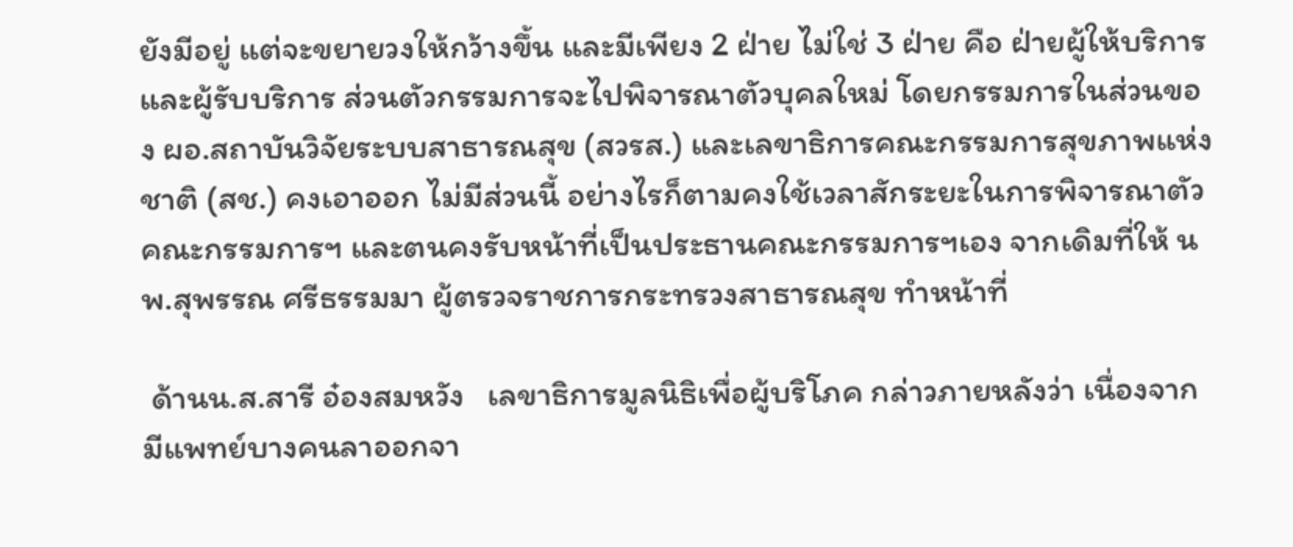ยังมีอยู่ แต่จะขยายวงให้กว้างขึ้น และมีเพียง 2 ฝ่าย ไม่ใช่ 3 ฝ่าย คือ ฝ่ายผู้ให้บริการและผู้รับบริการ ส่วนตัวกรรมการจะไปพิจารณาตัวบุคลใหม่ โดยกรรมการในส่วนของ ผอ.สถาบันวิจัยระบบสาธารณสุข (สวรส.) และเลขาธิการคณะกรรมการสุขภาพแห่งชาติ (สช.) คงเอาออก ไม่มีส่วนนี้ อย่างไรก็ตามคงใช้เวลาสักระยะในการพิจารณาตัวคณะกรรมการฯ และตนคงรับหน้าที่เป็นประธานคณะกรรมการฯเอง จากเดิมที่ให้ นพ.สุพรรณ ศรีธรรมมา ผู้ตรวจราชการกระทรวงสาธารณสุข ทำหน้าที่

 ด้านน.ส.สารี อ๋องสมหวัง   เลขาธิการมูลนิธิเพื่อผู้บริโภค กล่าวภายหลังว่า เนื่องจากมีแพทย์บางคนลาออกจา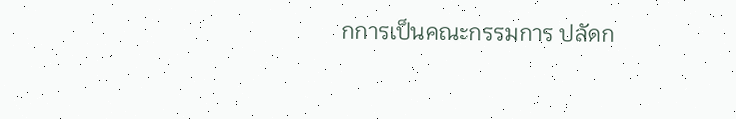กการเป็นคณะกรรมการ ปลัดก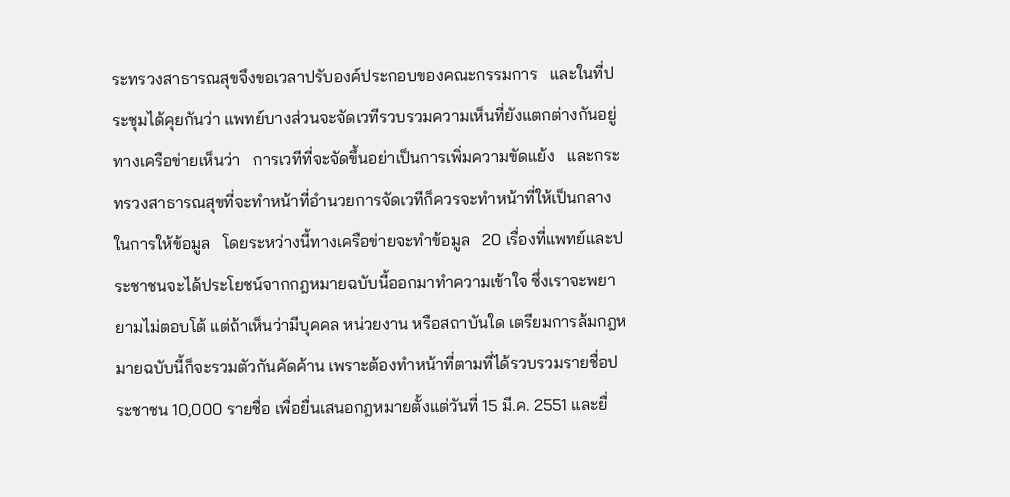ระทรวงสาธารณสุขจึงขอเวลาปรับองค์ประกอบของคณะกรรมการ   และในที่ประชุมได้คุยกันว่า แพทย์บางส่วนจะจัดเวทีรวบรวมความเห็นที่ยังแตกต่างกันอยู่   ทางเครือข่ายเห็นว่า   การเวทีที่จะจัดขึ้นอย่าเป็นการเพิ่มความขัดแย้ง   และกระทรวงสาธารณสุขที่จะทำหน้าที่อำนวยการจัดเวทีก็ควรจะทำหน้าที่ให้เป็นกลางในการให้ข้อมูล   โดยระหว่างนี้ทางเครือข่ายจะทำข้อมูล   20 เรื่องที่แพทย์และประชาชนจะได้ประโยชน์จากกฎหมายฉบับนี้ออกมาทำความเข้าใจ ซึ่งเราจะพยายามไม่ตอบโต้ แต่ถ้าเห็นว่ามีบุคคล หน่วยงาน หรือสถาบันใด เตรียมการล้มกฎหมายฉบับนี้ก็จะรวมตัวกันคัดค้าน เพราะต้องทำหน้าที่ตามที่ได้รวบรวมรายชื่อประชาชน 10,000 รายชื่อ เพื่อยื่นเสนอกฎหมายตั้งแต่วันที่ 15 มี.ค. 2551 และยื่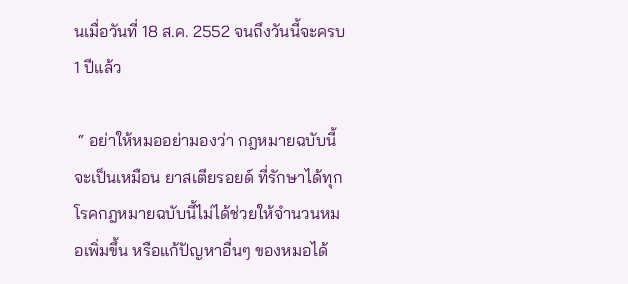นเมื่อวันที่ 18 ส.ค. 2552 จนถึงวันนี้จะครบ 1 ปีแล้ว

 “ อย่าให้หมออย่ามองว่า กฎหมายฉบับนี้จะเป็นเหมือน ยาสเตียรอยด์ ที่รักษาได้ทุกโรคกฎหมายฉบับนี้ไม่ได้ช่วยให้จำนวนหมอเพิ่มขึ้น หรือแก้ปัญหาอื่นๆ ของหมอได้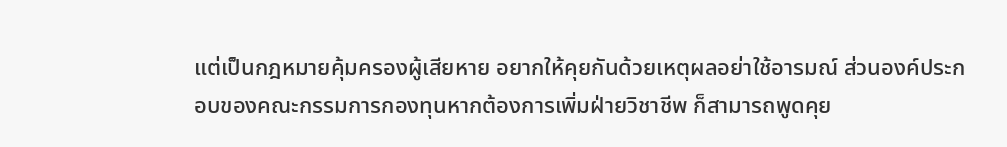แต่เป็นกฎหมายคุ้มครองผู้เสียหาย อยากให้คุยกันด้วยเหตุผลอย่าใช้อารมณ์ ส่วนองค์ประกอบของคณะกรรมการกองทุนหากต้องการเพิ่มฝ่ายวิชาชีพ ก็สามารถพูดคุย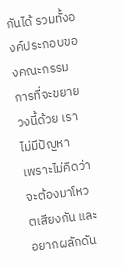กันได้ รวมทั้งองค์ประกอบของคณะกรรมการที่จะขยายวงนี้ด้วย เราไม่มีปัญหา   เพราะไม่คิดว่าจะต้องมาโหวตเสียงกัน และอยากผลักดัน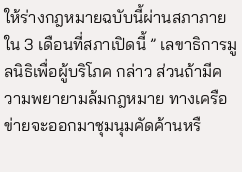ให้ร่างกฎหมายฉบับนี้ผ่านสภาภายใน 3 เดือนที่สภาเปิดนี้ ” เลขาธิการมูลนิธิเพื่อผู้บริโภค กล่าว ส่วนถ้ามีความพยายามล้มกฎหมาย ทางเครือข่ายจะออกมาชุมนุมคัดค้านหรื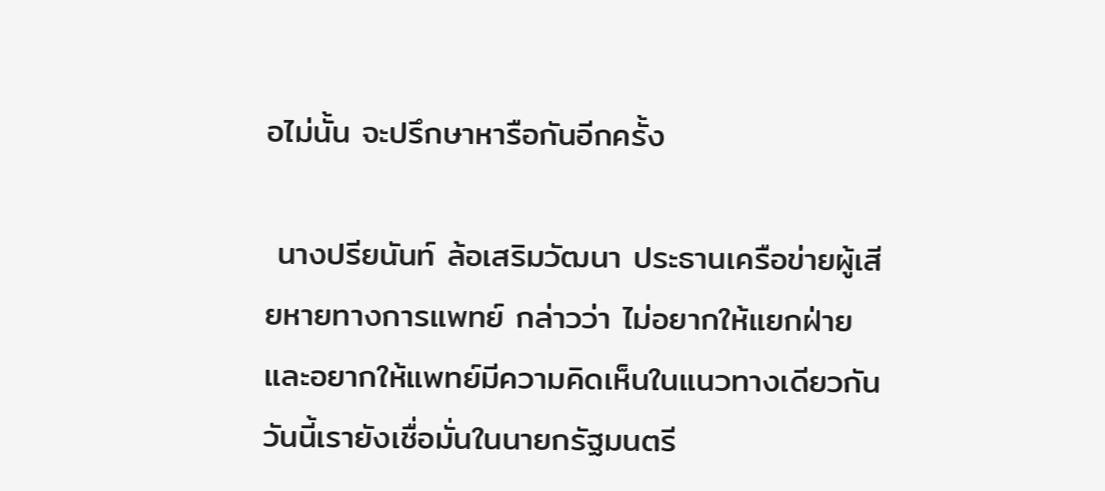อไม่นั้น จะปรึกษาหารือกันอีกครั้ง

 นางปรียนันท์ ล้อเสริมวัฒนา ประธานเครือข่ายผู้เสียหายทางการแพทย์ กล่าวว่า ไม่อยากให้แยกฝ่ายและอยากให้แพทย์มีความคิดเห็นในแนวทางเดียวกัน   วันนี้เรายังเชื่อมั่นในนายกรัฐมนตรี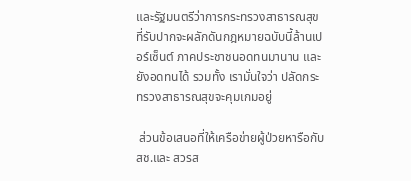และรัฐมนตรีว่าการกระทรวงสาธารณสุข ที่รับปากจะผลักดันกฎหมายฉบับนี้ล้านเปอร์เซ็นต์ ภาคประชาชนอดทนมานาน และยังอดทนได้ รวมทั้ง เรามั่นใจว่า ปลัดกระทรวงสาธารณสุขจะคุมเกมอยู่

 ส่วนข้อเสนอที่ให้เครือข่ายผู้ป่วยหารือกับ สช.และ สวรส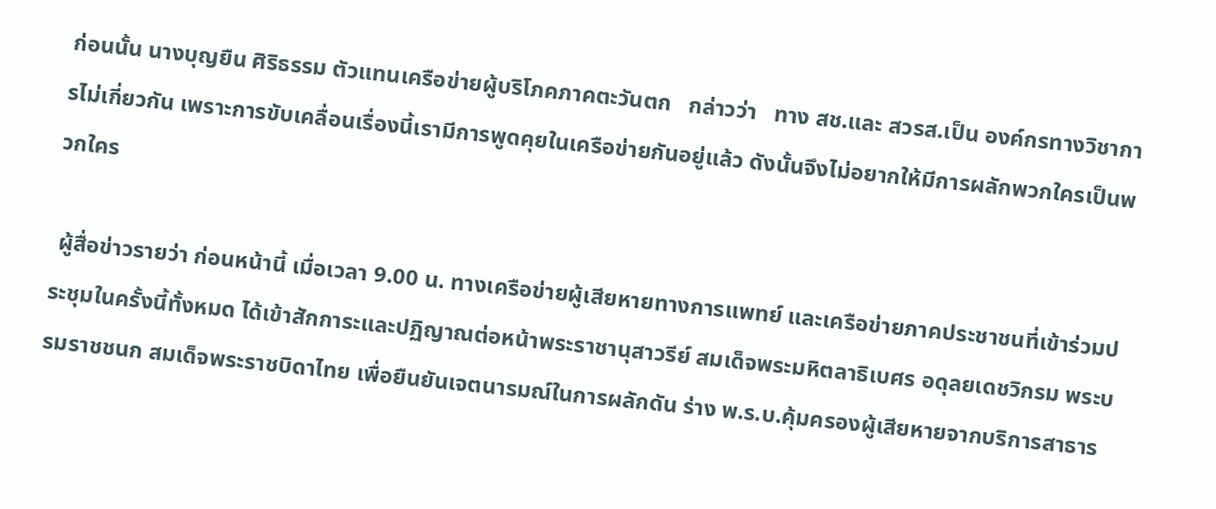ก่อนนั้น นางบุญยืน ศิริธรรม ตัวแทนเครือข่ายผู้บริโภคภาคตะวันตก   กล่าวว่า   ทาง สช.และ สวรส.เป็น องค์กรทางวิชาการไม่เกี่ยวกัน เพราะการขับเคลื่อนเรื่องนี้เรามีการพูดคุยในเครือข่ายกันอยู่แล้ว ดังนั้นจึงไม่อยากให้มีการผลักพวกใครเป็นพวกใคร

 ผู้สื่อข่าวรายว่า ก่อนหน้านี้ เมื่อเวลา 9.00 น. ทางเครือข่ายผู้เสียหายทางการแพทย์ และเครือข่ายภาคประชาชนที่เข้าร่วมประชุมในครั้งนี้ทั้งหมด ได้เข้าสักการะและปฏิญาณต่อหน้าพระราชานุสาวรีย์ สมเด็จพระมหิตลาธิเบศร อดุลยเดชวิกรม พระบรมราชชนก สมเด็จพระราชบิดาไทย เพื่อยืนยันเจตนารมณ์ในการผลักดัน ร่าง พ.ร.บ.คุ้มครองผู้เสียหายจากบริการสาธาร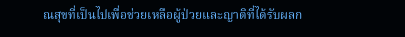ณสุขที่เป็นไปเพื่อช่วยเหลือผู้ป่วยและญาติที่ได้รับผลก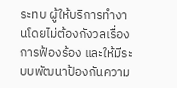ระทบ ผู้ให้บริการทำงานโดยไม่ต้องกังวลเรื่องการฟ้องร้อง และให้มีระบบพัฒนาป้องกันความ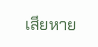เสียหาย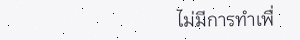ไม่มีการทำเพื่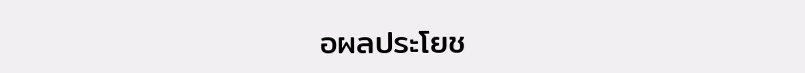อผลประโยช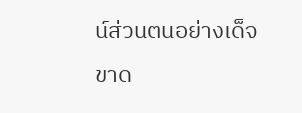น์ส่วนตนอย่างเด็จขาด